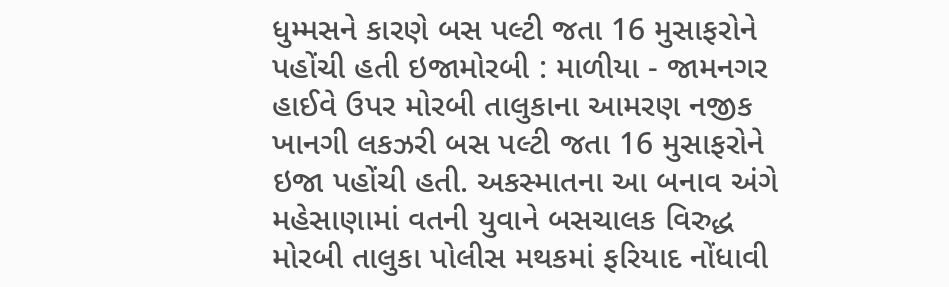ધુમ્મસને કારણે બસ પલ્ટી જતા 16 મુસાફરોને પહોંચી હતી ઇજામોરબી : માળીયા - જામનગર હાઈવે ઉપર મોરબી તાલુકાના આમરણ નજીક ખાનગી લકઝરી બસ પલ્ટી જતા 16 મુસાફરોને ઇજા પહોંચી હતી. અકસ્માતના આ બનાવ અંગે મહેસાણામાં વતની યુવાને બસચાલક વિરુદ્ધ મોરબી તાલુકા પોલીસ મથકમાં ફરિયાદ નોંધાવી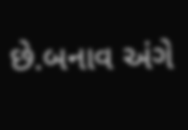છે.બનાવ અંગે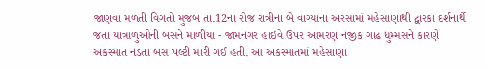જાણવા મળતી વિગતો મુજબ તા.12ના રોજ રાત્રીના બે વાગ્યાના અરસામાં મહેસાણાથી દ્વારકા દર્શનાર્થે જતા યાત્રાળુઓની બસને માળીયા - જામનગર હાઇવે ઉપર આમરણ નજીક ગાઢ ધુમ્મસને કારણે અકસ્માત નડતા બસ પલ્ટી મારી ગઈ હતી. આ અકસ્માતમાં મહેસાણા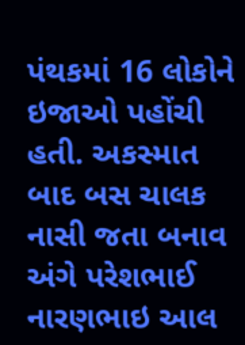પંથકમાં 16 લોકોને ઇજાઓ પહોંચી હતી. અકસ્માત બાદ બસ ચાલક નાસી જતા બનાવ અંગે પરેશભાઈ નારણભાઇ આલ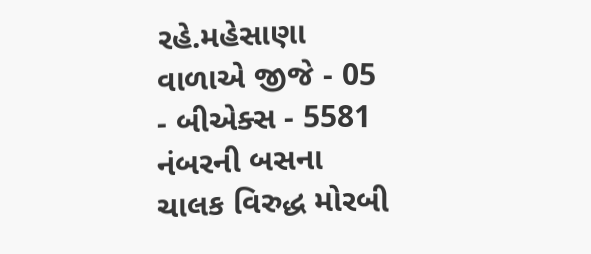રહે.મહેસાણા વાળાએ જીજે - 05 - બીએક્સ - 5581 નંબરની બસના ચાલક વિરુદ્ધ મોરબી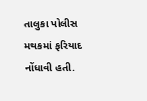તાલુકા પોલીસ મથકમાં ફરિયાદ નોંધાવી હતી.